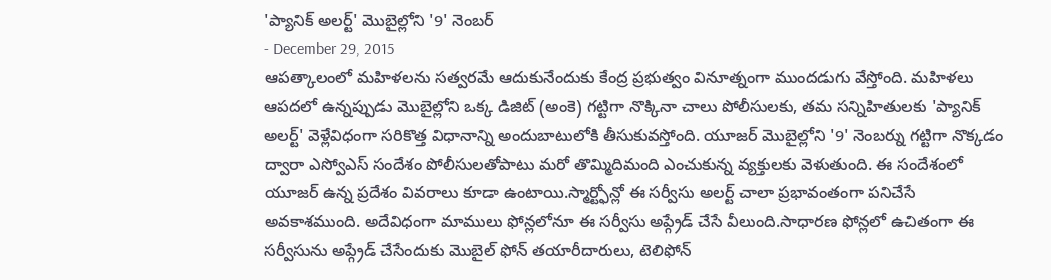'ప్యానిక్ అలర్ట్' మొబైల్లోని '9' నెంబర్
- December 29, 2015
ఆపత్కాలంలో మహిళలను సత్వరమే ఆదుకునేందుకు కేంద్ర ప్రభుత్వం వినూత్నంగా ముందడుగు వేస్తోంది. మహిళలు ఆపదలో ఉన్నప్పుడు మొబైల్లోని ఒక్క డిజిట్ (అంకె) గట్టిగా నొక్కినా చాలు పోలీసులకు, తమ సన్నిహితులకు 'ప్యానిక్ అలర్ట్' వెళ్లేవిధంగా సరికొత్త విధానాన్ని అందుబాటులోకి తీసుకువస్తోంది. యూజర్ మొబైల్లోని '9' నెంబర్ను గట్టిగా నొక్కడం ద్వారా ఎస్వోఎస్ సందేశం పోలీసులతోపాటు మరో తొమ్మిదిమంది ఎంచుకున్న వ్యక్తులకు వెళుతుంది. ఈ సందేశంలో యూజర్ ఉన్న ప్రదేశం వివరాలు కూడా ఉంటాయి.స్మార్ట్ఫోన్లో ఈ సర్వీసు అలర్ట్ చాలా ప్రభావంతంగా పనిచేసే అవకాశముంది. అదేవిధంగా మాములు ఫోన్లలోనూ ఈ సర్వీసు అప్గ్రేడ్ చేసే వీలుంది.సాధారణ ఫోన్లలో ఉచితంగా ఈ సర్వీసును అప్గ్రేడ్ చేసేందుకు మొబైల్ ఫోన్ తయారీదారులు, టెలిఫోన్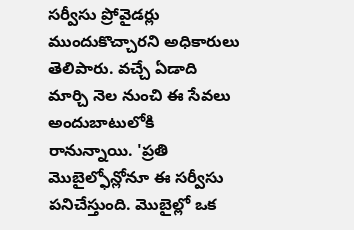సర్వీసు ప్రోవైడర్లు ముందుకొచ్చారని అధికారులు తెలిపారు. వచ్చే ఏడాది మార్చి నెల నుంచి ఈ సేవలు అందుబాటులోకి రానున్నాయి. 'ప్రతి మొబైల్ఫోన్లోనూ ఈ సర్వీసు పనిచేస్తుంది. మొబైల్లో ఒక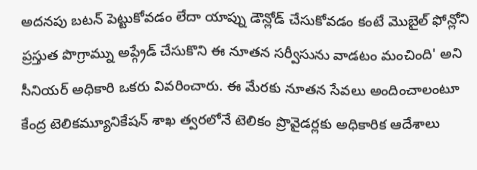అదనపు బటన్ పెట్టుకోవడం లేదా యాప్ను డౌన్లోడ్ చేసుకోవడం కంటే మొబైల్ ఫోన్లోని ప్రస్తుత పొగ్రామ్ను అప్గ్రేడ్ చేసుకొని ఈ నూతన సర్వీసును వాడటం మంచింది' అని సీనియర్ అధికారి ఒకరు వివరించారు. ఈ మేరకు నూతన సేవలు అందించాలంటూ కేంద్ర టెలికమ్యూనికేషన్ శాఖ త్వరలోనే టెలికం ప్రొవైడర్లకు అధికారిక ఆదేశాలు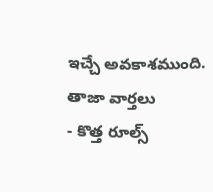ఇచ్చే అవకాశముంది.
తాజా వార్తలు
- కొత్త రూల్స్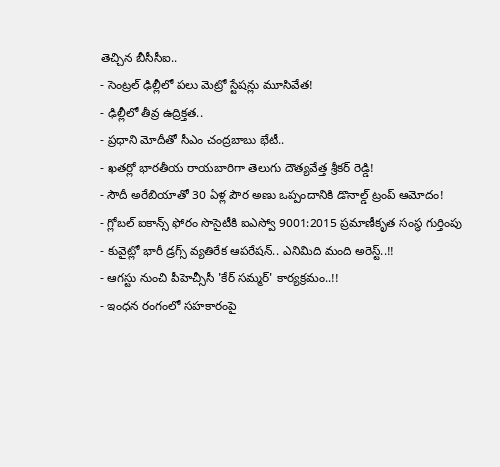తెచ్చిన బీసీసీఐ..
- సెంట్రల్ ఢిల్లీలో పలు మెట్రో స్టేషన్లు మూసివేత!
- ఢిల్లీలో తీవ్ర ఉద్రిక్తత..
- ప్రధాని మోదీతో సీఎం చంద్రబాబు భేటీ..
- ఖతర్లో భారతీయ రాయబారిగా తెలుగు దౌత్యవేత్త శ్రీకర్ రెడ్డి!
- సౌదీ అరేబియాతో 30 ఏళ్ల పౌర అణు ఒప్పందానికి డొనాల్డ్ ట్రంప్ ఆమోదం!
- గ్లోబల్ ఐకాన్స్ ఫోరం సొసైటీకి ఐఎస్వో 9001:2015 ప్రమాణీకృత సంస్థ గుర్తింపు
- కువైట్లో భారీ డ్రగ్స్ వ్యతిరేక ఆపరేషన్.. ఎనిమిది మంది అరెస్ట్..!!
- ఆగస్టు నుంచి పీహెచ్సీసీ 'కేర్ సమ్మర్' కార్యక్రమం..!!
- ఇంధన రంగంలో సహకారంపై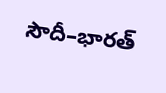సౌదీ–భారత్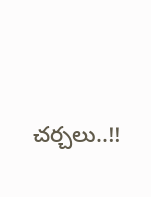చర్చలు..!!